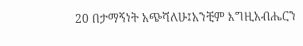20 በታማኝነት አጭሻለሁ፤አንቺም እግዚአብሔርን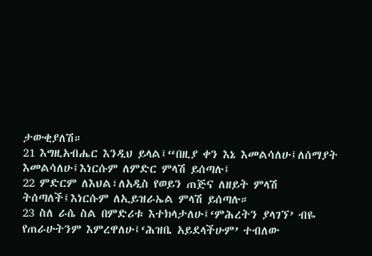ታውቂያለሽ።
21 እግዚአብሔር እንዲህ ይላል፤“በዚያ ቀን እኔ እመልሳለሁ፤ለሰማያት እመልሳለሁ፤እነርሱም ለምድር ምላሽ ይሰጣሉ፤
22 ምድርም ለእህል፣ለአዲስ የወይን ጠጅና ለዘይት ምላሽ ትሰጣለች፤እነርሱም ለኢይዝራኤል ምላሽ ይሰጣሉ።
23 ስለ ራሴ ስል በምድሪቱ እተክላታለሁ፤‘ምሕረትን ያላገኘ’ ብዬ የጠራሁትንም እምረዋለሁ፤‘ሕዝቤ አይደላችሁም’ ተብለው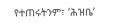የተጠሩትንም፣ ‘ሕዝቤ’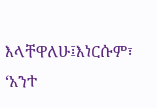እላቸዋለሁ፤እነርሱም፣ ‘አንተ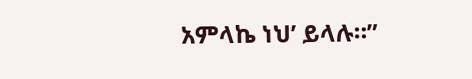አምላኬ ነህ’ ይላሉ።”